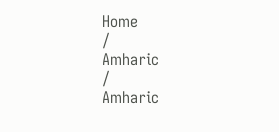Home
/
Amharic
/
Amharic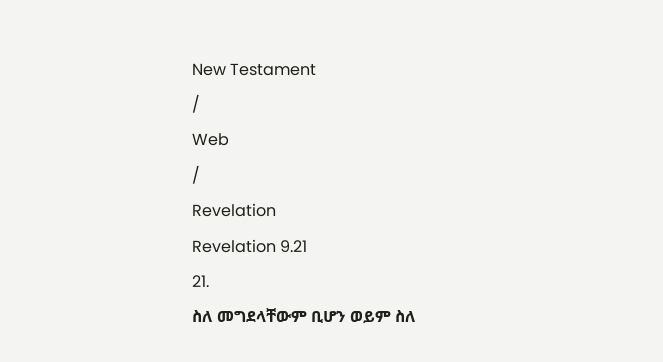New Testament
/
Web
/
Revelation
Revelation 9.21
21.
ስለ መግደላቸውም ቢሆን ወይም ስለ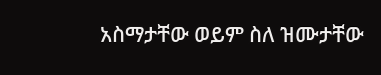አስማታቸው ወይም ስለ ዝሙታቸው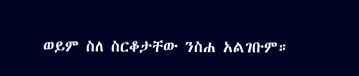ወይም ስለ ስርቆታቸው ንስሐ አልገቡም።